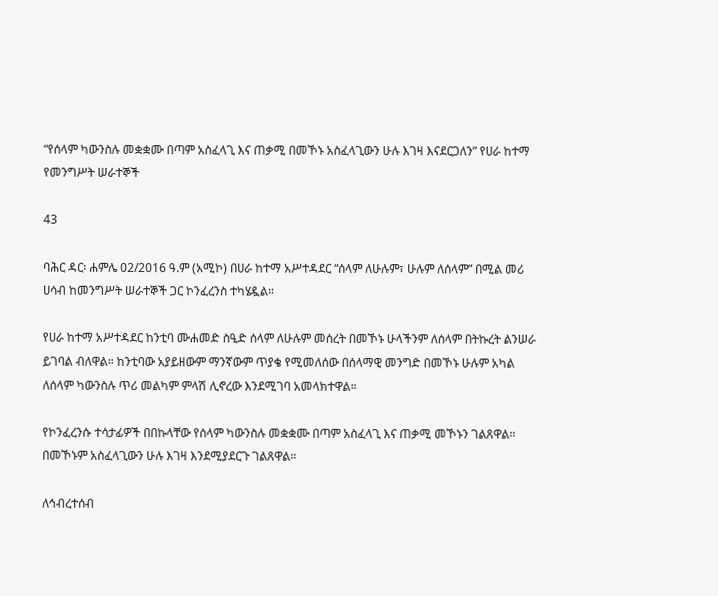“የሰላም ካውንስሉ መቋቋሙ በጣም አስፈላጊ እና ጠቃሚ በመኾኑ አስፈላጊውን ሁሉ እገዛ እናደርጋለን” የሀራ ከተማ የመንግሥት ሠራተኞች

43

ባሕር ዳር፡ ሐምሌ 02/2016 ዓ.ም (አሚኮ) በሀራ ከተማ አሥተዳደር “ሰላም ለሁሉም፣ ሁሉም ለሰላም” በሚል መሪ ሀሳብ ከመንግሥት ሠራተኞች ጋር ኮንፈረንስ ተካሄዷል።

የሀራ ከተማ አሥተዳደር ከንቲባ ሙሐመድ ስዒድ ሰላም ለሁሉም መሰረት በመኾኑ ሁላችንም ለሰላም በትኩረት ልንሠራ ይገባል ብለዋል። ከንቲባው አያይዘውም ማንኛውም ጥያቄ የሚመለሰው በሰላማዊ መንግድ በመኾኑ ሁሉም አካል ለሰላም ካውንስሉ ጥሪ መልካም ምላሽ ሊኖረው እንደሚገባ አመላክተዋል።

የኮንፈረንሱ ተሳታፊዎች በበኩላቸው የሰላም ካውንስሉ መቋቋሙ በጣም አስፈላጊ እና ጠቃሚ መኾኑን ገልጸዋል። በመኾኑም አስፈላጊውን ሁሉ እገዛ እንደሚያደርጉ ገልጸዋል።

ለኅብረተሰብ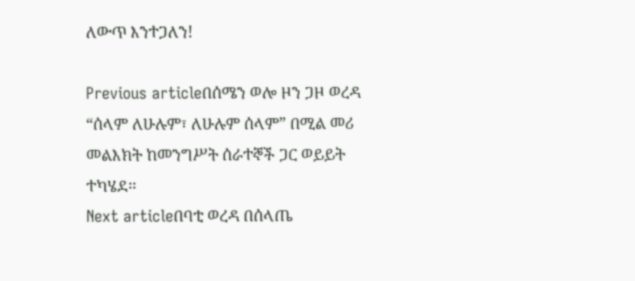ለውጥ እንተጋለን!

Previous articleበሰሜን ወሎ ዞን ጋዞ ወረዳ “ሰላም ለሁሉም፣ ለሁሉም ሰላም” በሚል መሪ መልእክት ከመንግሥት ሰራተኞች ጋር ወይይት ተካሄደ፡፡
Next articleበባቲ ወረዳ በሰላጤ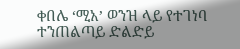ቀበሌ ‘ሚአ’ ወንዝ ላይ የተገነባ ተንጠልጣይ ድልድይ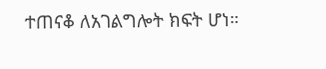ተጠናቆ ለአገልግሎት ክፍት ሆነ።